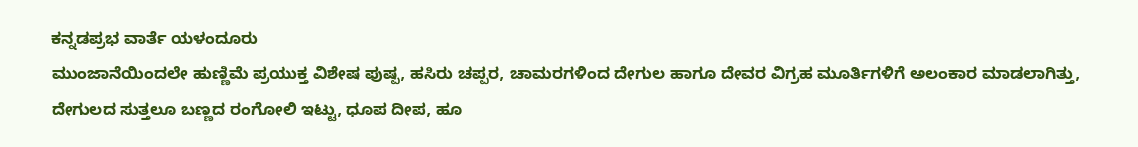ಕನ್ನಡಪ್ರಭ ವಾರ್ತೆ ಯಳಂದೂರು
ಮುಂಜಾನೆಯಿಂದಲೇ ಹುಣ್ಣಿಮೆ ಪ್ರಯುಕ್ತ ವಿಶೇಷ ಪುಷ್ಪ, ಹಸಿರು ಚಪ್ಪರ, ಚಾಮರಗಳಿಂದ ದೇಗುಲ ಹಾಗೂ ದೇವರ ವಿಗ್ರಹ ಮೂರ್ತಿಗಳಿಗೆ ಅಲಂಕಾರ ಮಾಡಲಾಗಿತ್ತು, ದೇಗುಲದ ಸುತ್ತಲೂ ಬಣ್ಣದ ರಂಗೋಲಿ ಇಟ್ಟು, ಧೂಪ ದೀಪ, ಹೂ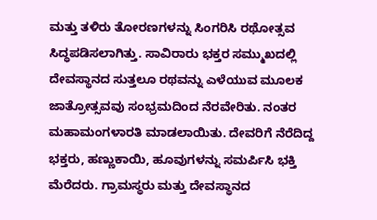ಮತ್ತು ತಳಿರು ತೋರಣಗಳನ್ನು ಸಿಂಗರಿಸಿ ರಥೋತ್ಸವ ಸಿದ್ಧಪಡಿಸಲಾಗಿತ್ತು. ಸಾವಿರಾರು ಭಕ್ತರ ಸಮ್ಮುಖದಲ್ಲಿ ದೇವಸ್ಥಾನದ ಸುತ್ತಲೂ ರಥವನ್ನು ಎಳೆಯುವ ಮೂಲಕ ಜಾತ್ರೋತ್ಸವವು ಸಂಭ್ರಮದಿಂದ ನೆರವೇರಿತು. ನಂತರ ಮಹಾಮಂಗಳಾರತಿ ಮಾಡಲಾಯಿತು. ದೇವರಿಗೆ ನೆರೆದಿದ್ದ ಭಕ್ತರು, ಹಣ್ಣುಕಾಯಿ, ಹೂವುಗಳನ್ನು ಸಮರ್ಪಿಸಿ ಭಕ್ತಿ ಮೆರೆದರು. ಗ್ರಾಮಸ್ಥರು ಮತ್ತು ದೇವಸ್ಥಾನದ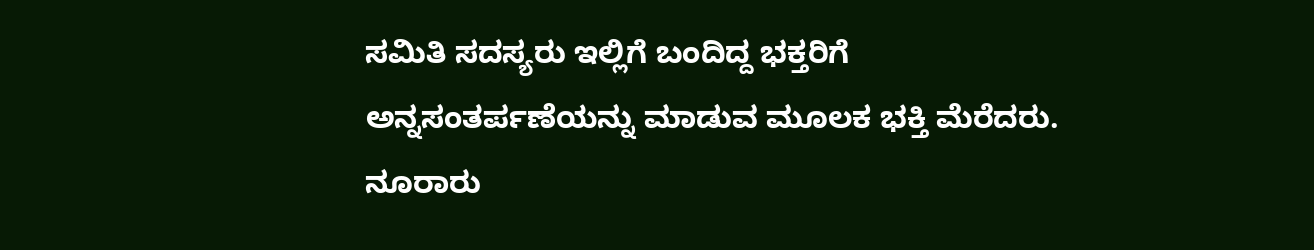ಸಮಿತಿ ಸದಸ್ಯರು ಇಲ್ಲಿಗೆ ಬಂದಿದ್ದ ಭಕ್ತರಿಗೆ ಅನ್ನಸಂತರ್ಪಣೆಯನ್ನು ಮಾಡುವ ಮೂಲಕ ಭಕ್ತಿ ಮೆರೆದರು. ನೂರಾರು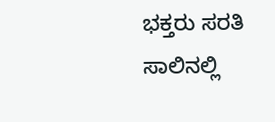ಭಕ್ತರು ಸರತಿ ಸಾಲಿನಲ್ಲಿ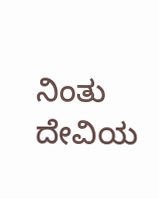ನಿಂತು ದೇವಿಯ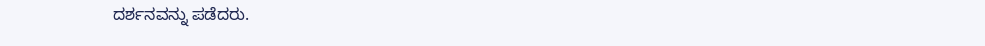ದರ್ಶನವನ್ನು ಪಡೆದರು.